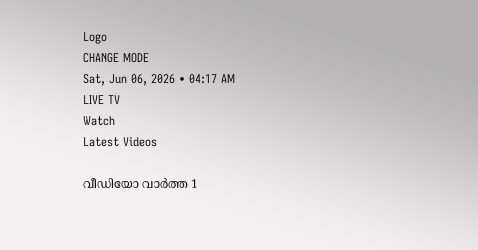Logo
CHANGE MODE
Sat, Jun 06, 2026 • 04:17 AM
LIVE TV
Watch
Latest Videos

വീഡിയോ വാർത്ത 1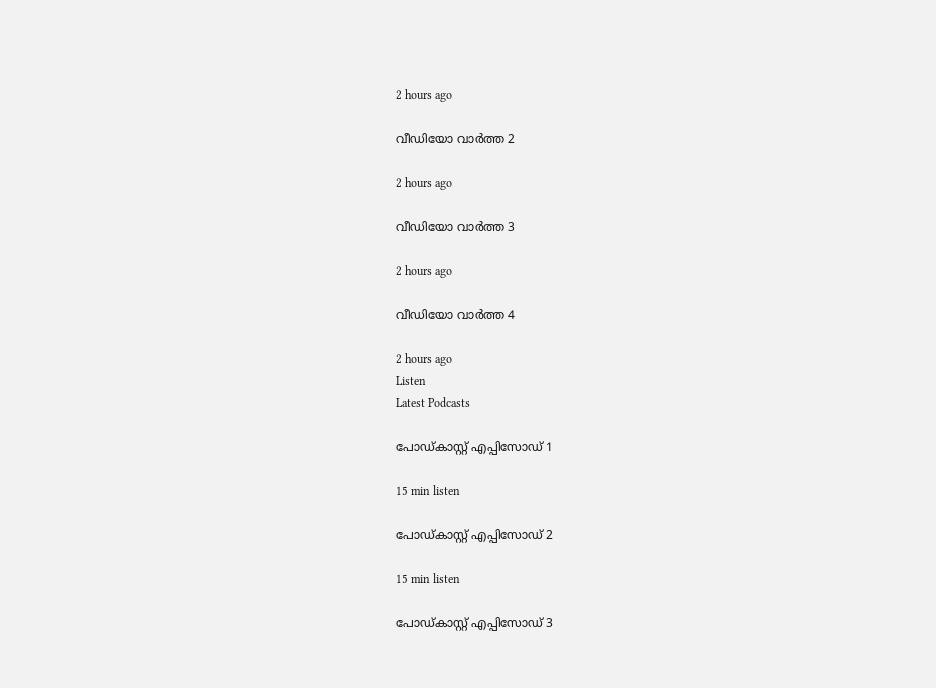2 hours ago

വീഡിയോ വാർത്ത 2

2 hours ago

വീഡിയോ വാർത്ത 3

2 hours ago

വീഡിയോ വാർത്ത 4

2 hours ago
Listen
Latest Podcasts

പോഡ്കാസ്റ്റ് എപ്പിസോഡ് 1

15 min listen

പോഡ്കാസ്റ്റ് എപ്പിസോഡ് 2

15 min listen

പോഡ്കാസ്റ്റ് എപ്പിസോഡ് 3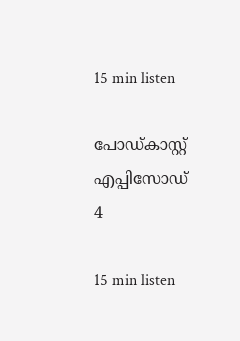15 min listen

പോഡ്കാസ്റ്റ് എപ്പിസോഡ് 4

15 min listen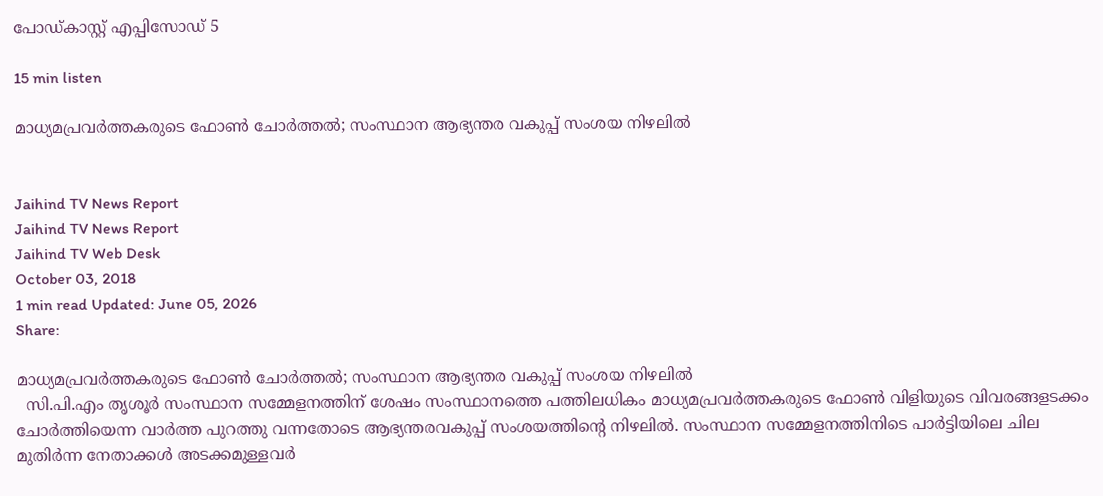പോഡ്കാസ്റ്റ് എപ്പിസോഡ് 5

15 min listen

മാധ്യമപ്രവർത്തകരുടെ ഫോൺ ചോർത്തൽ; സംസ്ഥാന ആഭ്യന്തര വകുപ്പ് സംശയ നിഴലിൽ


Jaihind TV News Report
Jaihind TV News Report
Jaihind TV Web Desk
October 03, 2018
1 min read Updated: June 05, 2026
Share:

മാധ്യമപ്രവർത്തകരുടെ ഫോൺ ചോർത്തൽ; സംസ്ഥാന ആഭ്യന്തര വകുപ്പ് സംശയ നിഴലിൽ
  സി.പി.എം തൃശൂർ സംസ്ഥാന സമ്മേളനത്തിന് ശേഷം സംസ്ഥാനത്തെ പത്തിലധികം മാധ്യമപ്രവർത്തകരുടെ ഫോൺ വിളിയുടെ വിവരങ്ങളടക്കം ചോർത്തിയെന്ന വാർത്ത പുറത്തു വന്നതോടെ ആഭ്യന്തരവകുപ്പ് സംശയത്തിന്‍റെ നിഴലിൽ. സംസ്ഥാന സമ്മേളനത്തിനിടെ പാർട്ടിയിലെ ചില മുതിർന്ന നേതാക്കൾ അടക്കമുള്ളവർ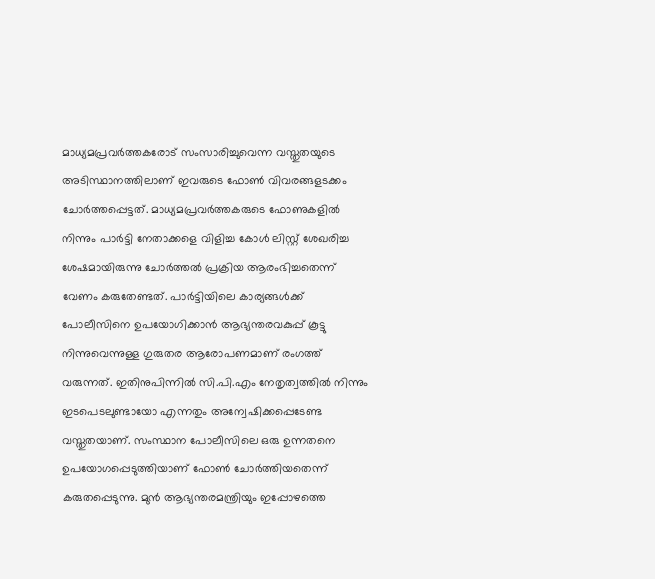മാധ്യമപ്രവർത്തകരോട് സംസാരിച്ചുവെന്ന വസ്തുതയുടെ അടിസ്ഥാനത്തിലാണ് ഇവരുടെ ഫോൺ വിവരങ്ങളടക്കം ചോർത്തപ്പെട്ടത്. മാധ്യമപ്രവർത്തകരുടെ ഫോണുകളിൽ നിന്നും പാർട്ടി നേതാക്കളെ വിളിച്ച കോൾ ലിസ്റ്റ് ശേഖരിച്ച ശേഷമായിരുന്നു ചോർത്തൽ പ്രക്രിയ ആരംഭിച്ചതെന്ന് വേണം കരുതേണ്ടത്. പാർട്ടിയിലെ കാര്യങ്ങൾക്ക് പോലീസിനെ ഉപയോഗിക്കാൻ ആഭ്യന്തരവകുപ്പ് കൂട്ടു നിന്നുവെന്നുള്ള ഗുരുതര ആരോപണമാണ് രംഗത്ത് വരുന്നത്. ഇതിനുപിന്നിൽ സി.പി.എം നേതൃത്വത്തിൽ നിന്നും ഇടപെടലുണ്ടായോ എന്നതും അന്വേഷിക്കപ്പെടേണ്ട വസ്തുതയാണ്. സംസ്ഥാന പോലീസിലെ ഒരു ഉന്നതനെ ഉപയോഗപ്പെടുത്തിയാണ് ഫോൺ ചോർത്തിയതെന്ന് കരുതപ്പെടുന്നു. മുൻ ആഭ്യന്തരമന്ത്രിയും ഇപ്പോഴത്തെ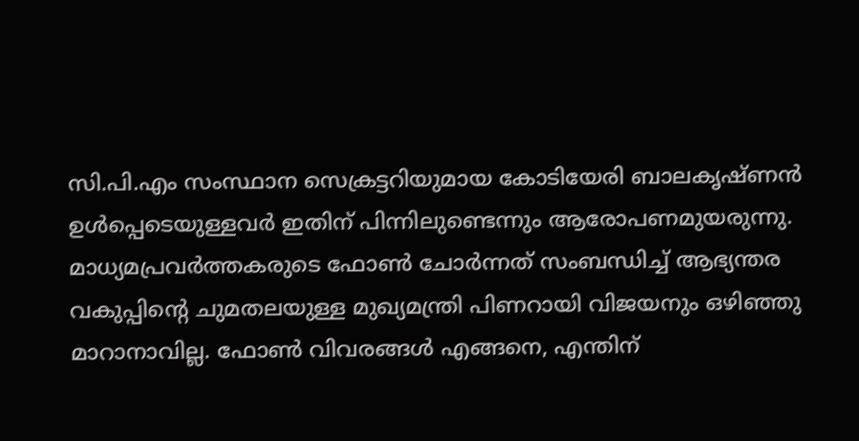സി.പി.എം സംസ്ഥാന സെക്രട്ടറിയുമായ കോടിയേരി ബാലകൃഷ്ണൻ ഉൾപ്പെടെയുള്ളവർ ഇതിന് പിന്നിലുണ്ടെന്നും ആരോപണമുയരുന്നു. മാധ്യമപ്രവർത്തകരുടെ ഫോൺ ചോർന്നത് സംബന്ധിച്ച് ആഭ്യന്തര വകുപ്പിന്‍റെ ചുമതലയുള്ള മുഖ്യമന്ത്രി പിണറായി വിജയനും ഒഴിഞ്ഞു മാറാനാവില്ല. ഫോൺ വിവരങ്ങൾ എങ്ങനെ, എന്തിന്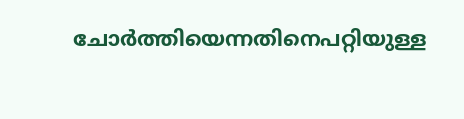ചോർത്തിയെന്നതിനെപറ്റിയുള്ള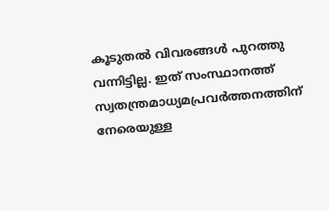കൂടുതൽ വിവരങ്ങൾ പുറത്തു വന്നിട്ടില്ല. ഇത് സംസ്ഥാനത്ത് സ്വതന്ത്രമാധ്യമപ്രവര്‍ത്തനത്തിന് നേരെയുള്ള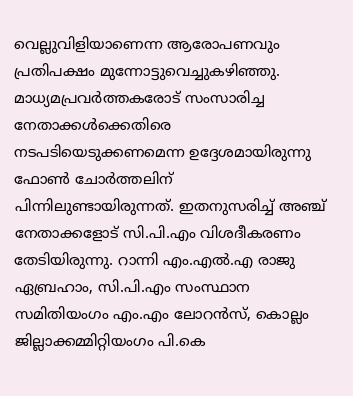വെല്ലുവിളിയാണെന്ന ആരോപണവും പ്രതിപക്ഷം മുന്നോട്ടുവെച്ചുകഴിഞ്ഞു. മാധ്യമപ്രവർത്തകരോട് സംസാരിച്ച നേതാക്കൾക്കെതിരെ നടപടിയെടുക്കണമെന്ന ഉദ്ദേശമായിരുന്നു ഫോൺ ചോർത്തലിന് പിന്നിലുണ്ടായിരുന്നത്. ഇതനുസരിച്ച് അഞ്ച് നേതാക്കളോട് സി.പി.എം വിശദീകരണം തേടിയിരുന്നു. റാന്നി എം.എൽ.എ രാജു ഏബ്രഹാം, സി.പി.എം സംസ്ഥാന സമിതിയംഗം എം.എം ലോറൻസ്, കൊല്ലം ജില്ലാക്കമ്മിറ്റിയംഗം പി.കെ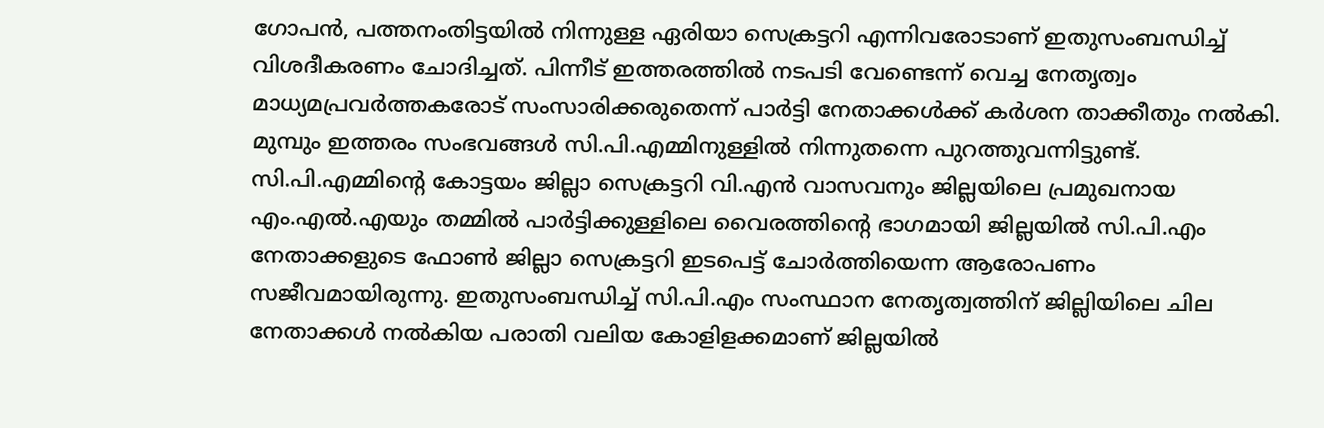ഗോപൻ, പത്തനംതിട്ടയിൽ നിന്നുള്ള ഏരിയാ സെക്രട്ടറി എന്നിവരോടാണ് ഇതുസംബന്ധിച്ച് വിശദീകരണം ചോദിച്ചത്. പിന്നീട് ഇത്തരത്തിൽ നടപടി വേണ്ടെന്ന് വെച്ച നേതൃത്വം മാധ്യമപ്രവർത്തകരോട് സംസാരിക്കരുതെന്ന് പാർട്ടി നേതാക്കൾക്ക് കർശന താക്കീതും നല്‍കി. മുമ്പും ഇത്തരം സംഭവങ്ങൾ സി.പി.എമ്മിനുള്ളിൽ നിന്നുതന്നെ പുറത്തുവന്നിട്ടുണ്ട്. സി.പി.എമ്മിന്‍റെ കോട്ടയം ജില്ലാ സെക്രട്ടറി വി.എൻ വാസവനും ജില്ലയിലെ പ്രമുഖനായ എം.എൽ.എയും തമ്മില്‍ പാർട്ടിക്കുള്ളിലെ വൈരത്തിന്‍റെ ഭാഗമായി ജില്ലയിൽ സി.പി.എം നേതാക്കളുടെ ഫോൺ ജില്ലാ സെക്രട്ടറി ഇടപെട്ട് ചോർത്തിയെന്ന ആരോപണം സജീവമായിരുന്നു. ഇതുസംബന്ധിച്ച് സി.പി.എം സംസ്ഥാന നേതൃത്വത്തിന് ജില്ലിയിലെ ചില നേതാക്കൾ നൽകിയ പരാതി വലിയ കോളിളക്കമാണ് ജില്ലയില്‍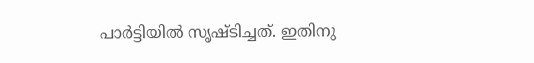പാർട്ടിയിൽ സൃഷ്ടിച്ചത്. ഇതിനു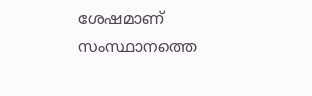ശേഷമാണ് സംസ്ഥാനത്തെ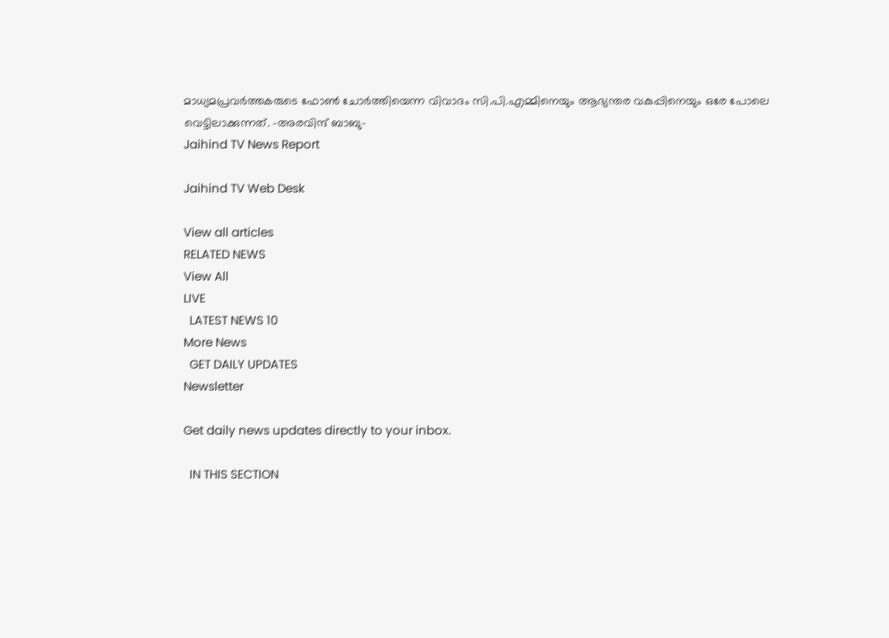മാധ്യമപ്രവർത്തകരുടെ ഫോൺ ചോർത്തിയെന്ന വിവാദം സി.പി.എമ്മിനെയും ആഭ്യന്തര വകുപ്പിനെയും ഒരേ പോലെ വെട്ടിലാക്കുന്നത്. -അരവിന്ദ് ബാബു-
Jaihind TV News Report

Jaihind TV Web Desk

View all articles
RELATED NEWS
View All
LIVE
  LATEST NEWS 10
More News
  GET DAILY UPDATES
Newsletter

Get daily news updates directly to your inbox.

  IN THIS SECTION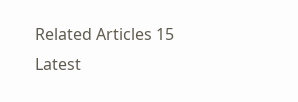Related Articles 15
Latest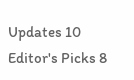Updates 10
Editor's Picks 8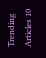Trending Articles 10